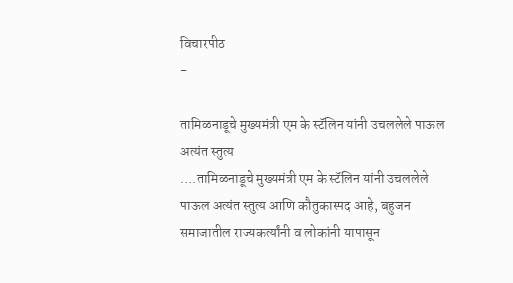विचारपीठ
-

तामिळनाडूचे मुख्यमंत्री एम के स्टॅलिन यांनी उचललेले पाऊल अत्यंत स्तुत्य
….तामिळनाडूचे मुख्यमंत्री एम के स्टॅलिन यांनी उचललेले पाऊल अत्यंत स्तुत्य आणि कौतुकास्पद आहे, बहुजन समाजातील राज्यकर्त्यांनी व लोकांनी यापासून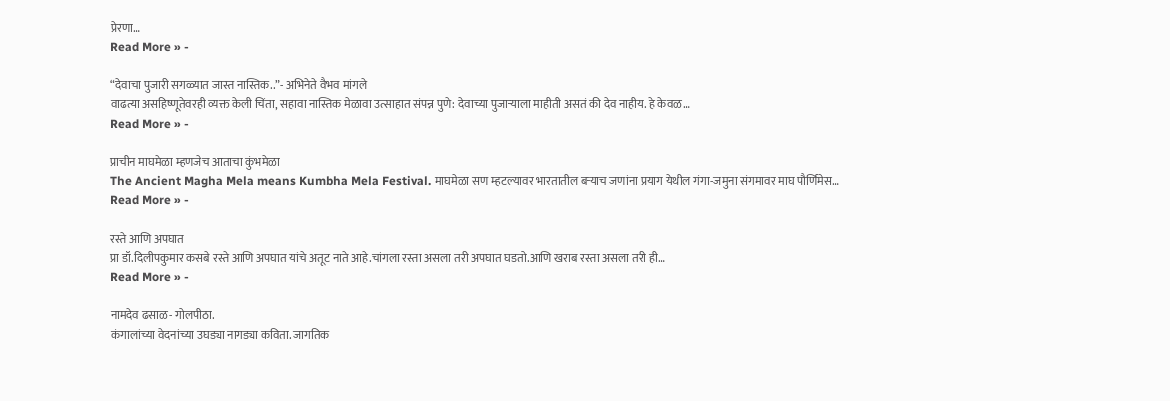प्रेरणा…
Read More » -

“देवाचा पुजारी सगळ्यात जास्त नास्तिक..”- अभिनेते वैभव मांगले
वाढत्या असहिष्णूतेवरही व्यक्त केली चिंता, सहावा नास्तिक मेळावा उत्साहात संपन्न पुणे: देवाच्या पुजाऱ्याला माहीती असतं की देव नाहीय. हे केवळ…
Read More » -

प्राचीन माघमेळा म्हणजेच आताचा कुंभमेळा
The Ancient Magha Mela means Kumbha Mela Festival. माघमेळा सण म्हटल्यावर भारतातील बऱ्याच जणांना प्रयाग येथील गंगा-जमुना संगमावर माघ पौर्णिमेस…
Read More » -

रस्ते आणि अपघात
प्रा डॉ.दिलीपकुमार कसबे रस्ते आणि अपघात यांचे अतूट नाते आहे.चांगला रस्ता असला तरी अपघात घडतो.आणि खराब रस्ता असला तरी ही…
Read More » -

नामदेव ढसाळ- गोलपीठा.
कंगालांच्या वेदनांच्या उघड्या नागड्या कविता. जागतिक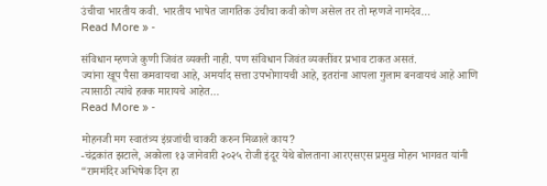उंचीचा भारतीय कवी. भारतीय भाषेत जागतिक उंचीचा कवी कोण असेल तर तो म्हणजे नामदेव…
Read More » -

संविधान म्हणजे कुणी जिवंत व्यक्ती नाही. पण संविधान जिवंत व्यक्तींवर प्रभाव टाकत असतं.
ज्यांना खूप पैसा कमवायचा आहे, अमर्याद सत्ता उपभोगायची आहे, इतरांना आपला गुलाम बनवायचं आहे आणि त्यासाठी त्यांचे हक्क मारायचे आहेत…
Read More » -

मोहनजी मग स्वातंत्र्य इंग्रजांची चाकरी करुन मिळाले काय?
-चंद्रकांत झटाले, अकोला १३ जानेवारी २०२५ रोजी इंदूर येथे बोलताना आरएसएस प्रमुख मोहन भागवत यांनी “राममंदिर अभिषेक दिन हा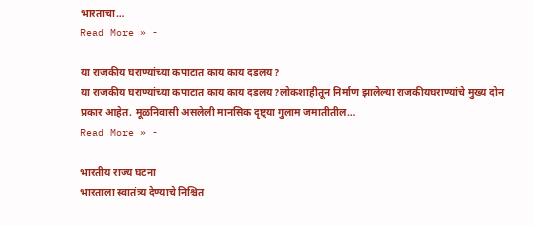भारताचा…
Read More » -

या राजकीय घराण्यांच्या कपाटात काय काय दडलय?
या राजकीय घराण्यांच्या कपाटात काय काय दडलय?लोकशाहीतून निर्माण झालेल्या राजकीयघराण्यांचे मुख्य दोन प्रकार आहेत. मूळनिवासी असलेली मानसिक दृष्ट्या गुलाम जमातीतील…
Read More » -

भारतीय राज्य घटना
भारताला स्वातंत्र्य देण्याचे निश्चित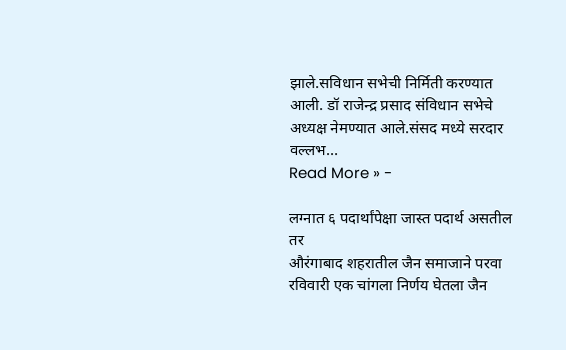झाले.सविधान सभेची निर्मिती करण्यात आली. डॉ राजेन्द्र प्रसाद संविधान सभेचे अध्यक्ष नेमण्यात आले.संसद मध्ये सरदार वल्लभ…
Read More » -

लग्नात ६ पदार्थांपेक्षा जास्त पदार्थ असतील तर
औरंगाबाद शहरातील जैन समाजाने परवा रविवारी एक चांगला निर्णय घेतला जैन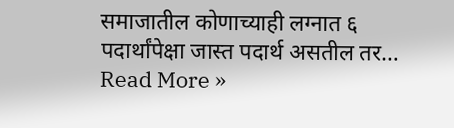समाजातील कोणाच्याही लग्नात ६ पदार्थांपेक्षा जास्त पदार्थ असतील तर…
Read More »